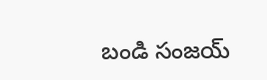బండి సంజయ్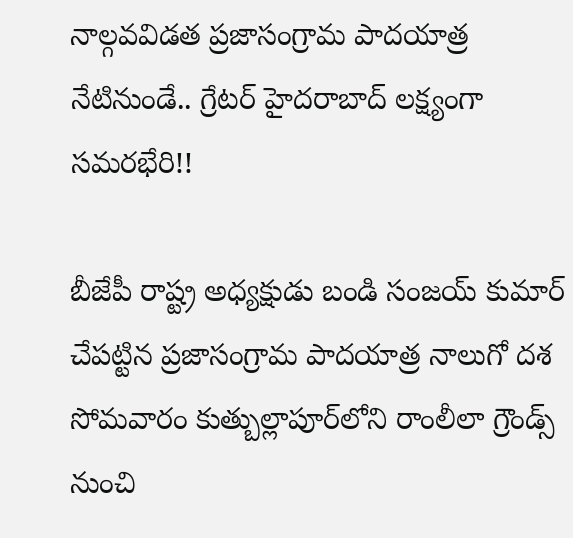నాల్గవవిడత ప్రజాసంగ్రామ పాదయాత్ర నేటినుండే.. గ్రేటర్ హైదరాబాద్ లక్ష్యంగా సమరభేరి!!

బీజేపీ రాష్ట్ర అధ్యక్షుడు బండి సంజయ్ కుమార్ చేపట్టిన ప్రజాసంగ్రామ పాదయాత్ర నాలుగో దశ సోమవారం కుత్బుల్లాపూర్‌లోని రాంలీలా గ్రౌండ్స్ నుంచి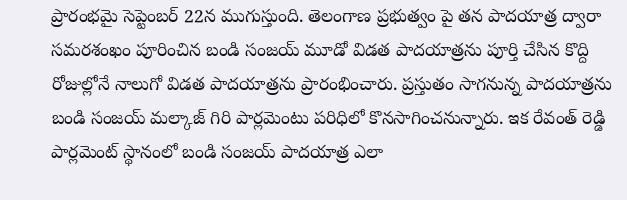ప్రారంభమై సెప్టెంబర్ 22న ముగుస్తుంది. తెలంగాణ ప్రభుత్వం పై తన పాదయాత్ర ద్వారా సమరశంఖం పూరించిన బండి సంజయ్ మూడో విడత పాదయాత్రను పూర్తి చేసిన కొద్ది రోజుల్లోనే నాలుగో విడత పాదయాత్రను ప్రారంభించారు. ప్రస్తుతం సాగనున్న పాదయాత్రను బండి సంజయ్ మల్కాజ్ గిరి పార్లమెంటు పరిధిలో కొనసాగించనున్నారు. ఇక రేవంత్ రెడ్డి పార్లమెంట్ స్థానంలో బండి సంజయ్ పాదయాత్ర ఎలా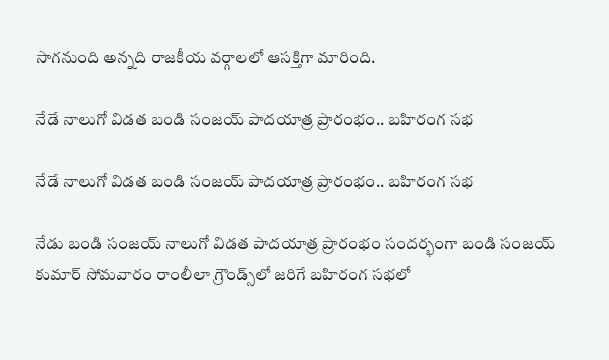సాగనుంది అన్నది రాజకీయ వర్గాలలో ఆసక్తిగా మారింది.

నేడే నాలుగో విడత బండి సంజయ్ పాదయాత్ర ప్రారంభం.. బహిరంగ సభ

నేడే నాలుగో విడత బండి సంజయ్ పాదయాత్ర ప్రారంభం.. బహిరంగ సభ

నేడు బండి సంజయ్ నాలుగో విడత పాదయాత్ర ప్రారంభం సందర్భంగా బండి సంజయ్ కుమార్ సోమవారం రాంలీలా గ్రౌండ్స్‌లో జరిగే బహిరంగ సభలో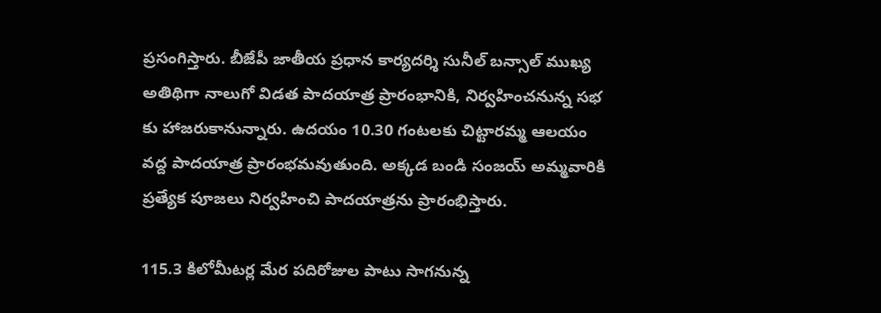ప్రసంగిస్తారు. బీజేపీ జాతీయ ప్రధాన కార్యదర్శి సునీల్ బన్సాల్ ముఖ్య అతిథిగా నాలుగో విడత పాదయాత్ర ప్రారంభానికి, నిర్వహించనున్న సభ కు హాజరుకానున్నారు. ఉదయం 10.30 గంటలకు చిట్టారమ్మ ఆలయం వద్ద పాదయాత్ర ప్రారంభమవుతుంది. అక్కడ బండి సంజయ్ అమ్మవారికి ప్రత్యేక పూజలు నిర్వహించి పాదయాత్రను ప్రారంభిస్తారు.

115.3 కిలోమీటర్ల మేర పదిరోజుల పాటు సాగనున్న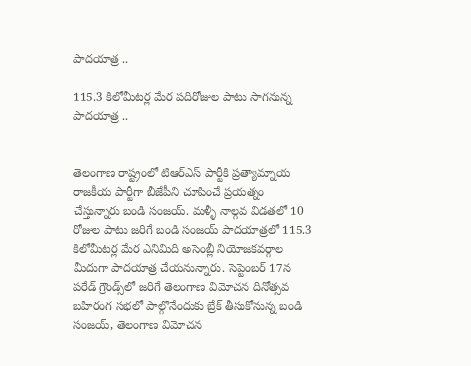పాదయాత్ర ..

115.3 కిలోమీటర్ల మేర పదిరోజుల పాటు సాగనున్న పాదయాత్ర ..


తెలంగాణ రాష్ట్రంలో టిఆర్ఎస్ పార్టీకి ప్రత్యామ్నాయ రాజకీయ పార్టీగా బీజేపీని చూపించే ప్రయత్నం చేస్తున్నారు బండి సంజయ్. మళ్ళీ నాల్గవ విడతలో 10 రోజుల పాటు జరిగే బండి సంజయ్ పాదయాత్రలో 115.3 కిలోమీటర్ల మేర ఎనిమిది అసెంబ్లీ నియోజకవర్గాల మీదుగా పాదయాత్ర చేయనున్నారు. సెప్టెంబర్ 17న పరేడ్ గ్రౌండ్స్‌లో జరిగే తెలంగాణ విమోచన దినోత్సవ బహిరంగ సభలో పాల్గొనేందుకు బ్రేక్ తీసుకోనున్న బండి సంజయ్, తెలంగాణ విమోచన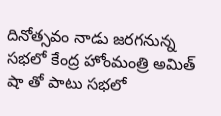దినోత్సవం నాడు జరగనున్న సభలో కేంద్ర హోంమంత్రి అమిత్ షా తో పాటు సభలో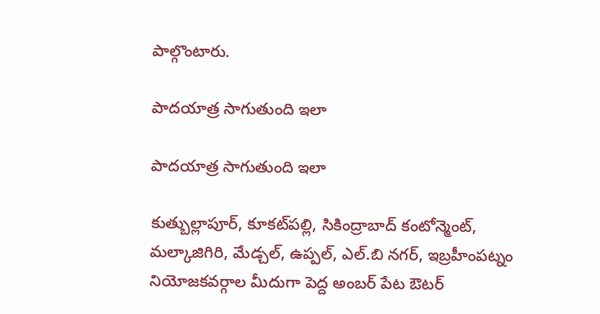పాల్గొంటారు.

పాదయాత్ర సాగుతుంది ఇలా

పాదయాత్ర సాగుతుంది ఇలా

కుత్బుల్లాపూర్, కూకట్‌పల్లి, సికింద్రాబాద్ కంటోన్మెంట్, మల్కాజిగిరి, మేడ్చల్, ఉప్పల్, ఎల్.బి నగర్, ఇబ్రహీంపట్నం నియోజకవర్గాల మీదుగా పెద్ద అంబర్ పేట ఔటర్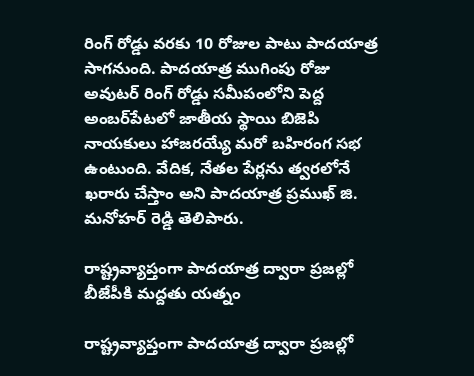రింగ్ రోడ్డు వరకు 10 రోజుల పాటు పాదయాత్ర సాగనుంది. పాదయాత్ర ముగింపు రోజు అవుటర్ రింగ్ రోడ్డు సమీపంలోని పెద్ద అంబర్‌పేటలో జాతీయ స్థాయి బిజెపి నాయకులు హాజరయ్యే మరో బహిరంగ సభ ఉంటుంది. వేదిక, నేతల పేర్లను త్వరలోనే ఖరారు చేస్తాం అని పాదయాత్ర ప్రముఖ్ జి. మనోహర్ రెడ్డి తెలిపారు.

రాష్ట్రవ్యాప్తంగా పాదయాత్ర ద్వారా ప్రజల్లో బీజేపీకి మద్దతు యత్నం

రాష్ట్రవ్యాప్తంగా పాదయాత్ర ద్వారా ప్రజల్లో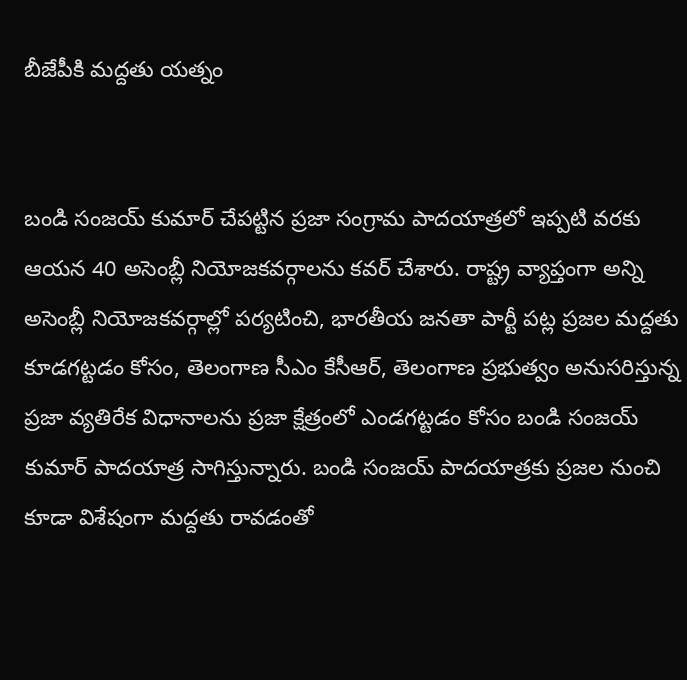బీజేపీకి మద్దతు యత్నం


బండి సంజయ్ కుమార్ చేపట్టిన ప్రజా సంగ్రామ పాదయాత్రలో ఇప్పటి వరకు ఆయన 40 అసెంబ్లీ నియోజకవర్గాలను కవర్ చేశారు. రాష్ట్ర వ్యాప్తంగా అన్ని అసెంబ్లీ నియోజకవర్గాల్లో పర్యటించి, భారతీయ జనతా పార్టీ పట్ల ప్రజల మద్దతు కూడగట్టడం కోసం, తెలంగాణ సీఎం కేసీఆర్, తెలంగాణ ప్రభుత్వం అనుసరిస్తున్న ప్రజా వ్యతిరేక విధానాలను ప్రజా క్షేత్రంలో ఎండగట్టడం కోసం బండి సంజయ్ కుమార్ పాదయాత్ర సాగిస్తున్నారు. బండి సంజయ్ పాదయాత్రకు ప్రజల నుంచి కూడా విశేషంగా మద్దతు రావడంతో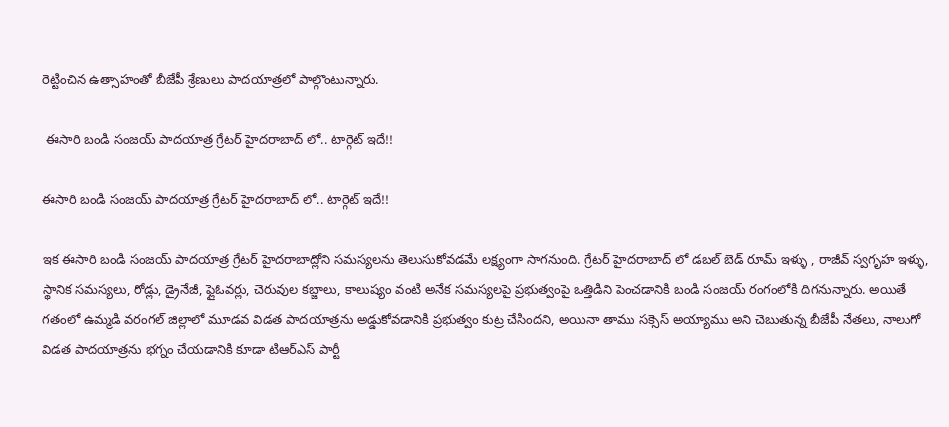రెట్టించిన ఉత్సాహంతో బీజేపీ శ్రేణులు పాదయాత్రలో పాల్గొంటున్నారు.

 ఈసారి బండి సంజయ్ పాదయాత్ర గ్రేటర్ హైదరాబాద్ లో.. టార్గెట్ ఇదే!!

ఈసారి బండి సంజయ్ పాదయాత్ర గ్రేటర్ హైదరాబాద్ లో.. టార్గెట్ ఇదే!!

ఇక ఈసారి బండి సంజయ్ పాదయాత్ర గ్రేటర్ హైదరాబాద్లోని సమస్యలను తెలుసుకోవడమే లక్ష్యంగా సాగనుంది. గ్రేటర్ హైదరాబాద్ లో డబల్ బెడ్ రూమ్ ఇళ్ళు , రాజీవ్ స్వగృహ ఇళ్ళు, స్థానిక సమస్యలు, రోడ్లు, డ్రైనేజీ, ఫ్లైఓవర్లు, చెరువుల కబ్జాలు, కాలుష్యం వంటి అనేక సమస్యలపై ప్రభుత్వంపై ఒత్తిడిని పెంచడానికి బండి సంజయ్ రంగంలోకి దిగనున్నారు. అయితే గతంలో ఉమ్మడి వరంగల్ జిల్లాలో మూడవ విడత పాదయాత్రను అడ్డుకోవడానికి ప్రభుత్వం కుట్ర చేసిందని, అయినా తాము సక్సెస్ అయ్యాము అని చెబుతున్న బీజేపీ నేతలు, నాలుగో విడత పాదయాత్రను భగ్నం చేయడానికి కూడా టిఆర్ఎస్ పార్టీ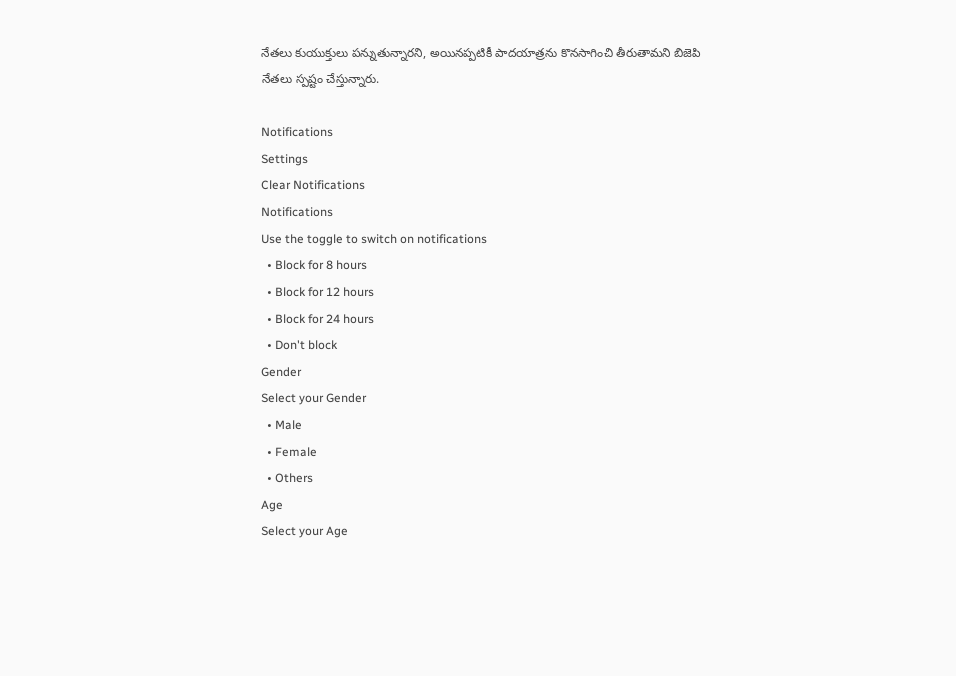నేతలు కుయుక్తులు పన్నుతున్నారని, అయినప్పటికీ పాదయాత్రను కొనసాగించి తీరుతామని బిజెపి నేతలు స్పష్టం చేస్తున్నారు.

Notifications
Settings
Clear Notifications
Notifications
Use the toggle to switch on notifications
  • Block for 8 hours
  • Block for 12 hours
  • Block for 24 hours
  • Don't block
Gender
Select your Gender
  • Male
  • Female
  • Others
Age
Select your Age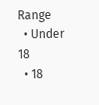Range
  • Under 18
  • 18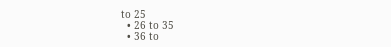to 25
  • 26 to 35
  • 36 to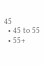45
  • 45 to 55
  • 55+